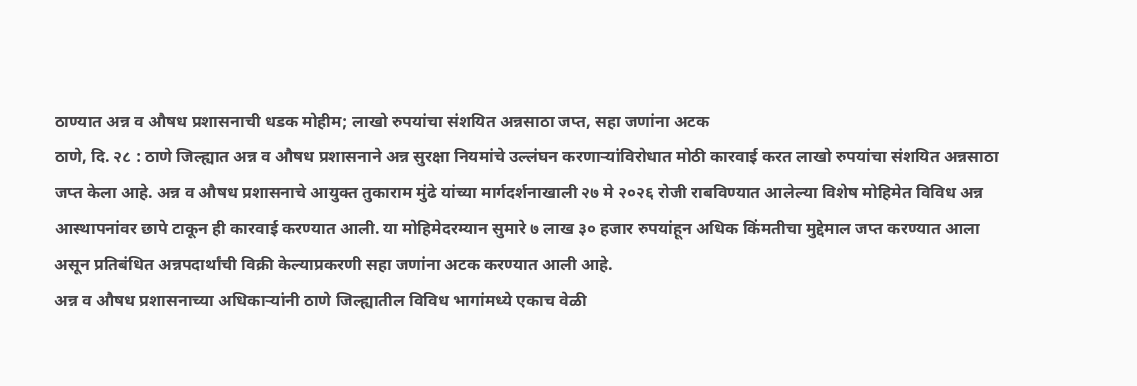ठाण्यात अन्न व औषध प्रशासनाची धडक मोहीम; लाखो रुपयांचा संशयित अन्नसाठा जप्त, सहा जणांना अटक
ठाणे, दि. २८ : ठाणे जिल्ह्यात अन्न व औषध प्रशासनाने अन्न सुरक्षा नियमांचे उल्लंघन करणाऱ्यांविरोधात मोठी कारवाई करत लाखो रुपयांचा संशयित अन्नसाठा जप्त केला आहे. अन्न व औषध प्रशासनाचे आयुक्त तुकाराम मुंढे यांच्या मार्गदर्शनाखाली २७ मे २०२६ रोजी राबविण्यात आलेल्या विशेष मोहिमेत विविध अन्न आस्थापनांवर छापे टाकून ही कारवाई करण्यात आली. या मोहिमेदरम्यान सुमारे ७ लाख ३० हजार रुपयांहून अधिक किंमतीचा मुद्देमाल जप्त करण्यात आला असून प्रतिबंधित अन्नपदार्थांची विक्री केल्याप्रकरणी सहा जणांना अटक करण्यात आली आहे.
अन्न व औषध प्रशासनाच्या अधिकाऱ्यांनी ठाणे जिल्ह्यातील विविध भागांमध्ये एकाच वेळी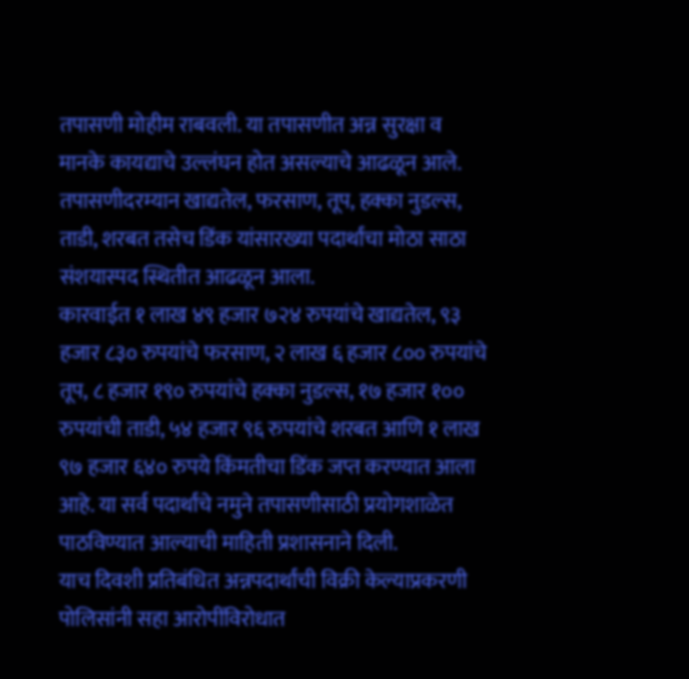तपासणी मोहीम राबवली. या तपासणीत अन्न सुरक्षा व मानके कायद्याचे उल्लंघन होत असल्याचे आढळून आले. तपासणीदरम्यान खाद्यतेल, फरसाण, तूप, हक्का नुडल्स, ताडी, शरबत तसेच डिंक यांसारख्या पदार्थांचा मोठा साठा संशयास्पद स्थितीत आढळून आला.
कारवाईत १ लाख ४९ हजार ७२४ रुपयांचे खाद्यतेल, ९३ हजार ८३० रुपयांचे फरसाण, २ लाख ६ हजार ८०० रुपयांचे तूप, ८ हजार १९० रुपयांचे हक्का नुडल्स, १७ हजार १०० रुपयांची ताडी, ५४ हजार ९६ रुपयांचे शरबत आणि १ लाख ९७ हजार ६४० रुपये किंमतीचा डिंक जप्त करण्यात आला आहे. या सर्व पदार्थांचे नमुने तपासणीसाठी प्रयोगशाळेत पाठविण्यात आल्याची माहिती प्रशासनाने दिली.
याच दिवशी प्रतिबंधित अन्नपदार्थांची विक्री केल्याप्रकरणी पोलिसांनी सहा आरोपींविरोधात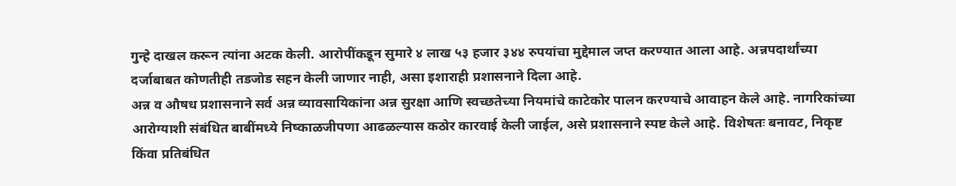गुन्हे दाखल करून त्यांना अटक केली. आरोपींकडून सुमारे ४ लाख ५३ हजार ३४४ रुपयांचा मुद्देमाल जप्त करण्यात आला आहे. अन्नपदार्थांच्या दर्जाबाबत कोणतीही तडजोड सहन केली जाणार नाही, असा इशाराही प्रशासनाने दिला आहे.
अन्न व औषध प्रशासनाने सर्व अन्न व्यावसायिकांना अन्न सुरक्षा आणि स्वच्छतेच्या नियमांचे काटेकोर पालन करण्याचे आवाहन केले आहे. नागरिकांच्या आरोग्याशी संबंधित बाबींमध्ये निष्काळजीपणा आढळल्यास कठोर कारवाई केली जाईल, असे प्रशासनाने स्पष्ट केले आहे. विशेषतः बनावट, निकृष्ट किंवा प्रतिबंधित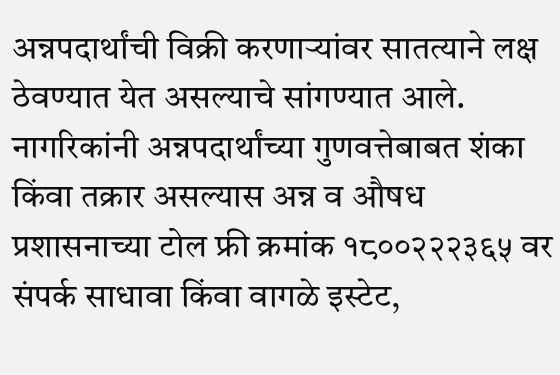अन्नपदार्थांची विक्री करणाऱ्यांवर सातत्याने लक्ष ठेवण्यात येत असल्याचे सांगण्यात आले.
नागरिकांनी अन्नपदार्थांच्या गुणवत्तेबाबत शंका किंवा तक्रार असल्यास अन्न व औषध प्रशासनाच्या टोल फ्री क्रमांक १८००२२२३६५ वर संपर्क साधावा किंवा वागळे इस्टेट,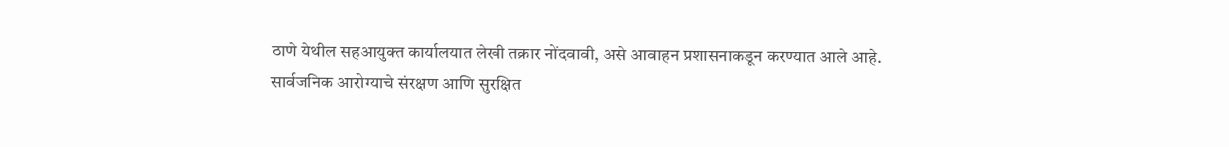ठाणे येथील सहआयुक्त कार्यालयात लेखी तक्रार नोंदवावी, असे आवाहन प्रशासनाकडून करण्यात आले आहे.
सार्वजनिक आरोग्याचे संरक्षण आणि सुरक्षित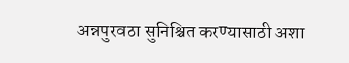अन्नपुरवठा सुनिश्चित करण्यासाठी अशा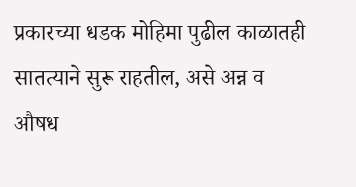प्रकारच्या धडक मोहिमा पुढील काळातही सातत्याने सुरू राहतील, असे अन्न व औषध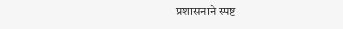प्रशासनाने स्पष्ट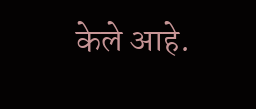केले आहे.